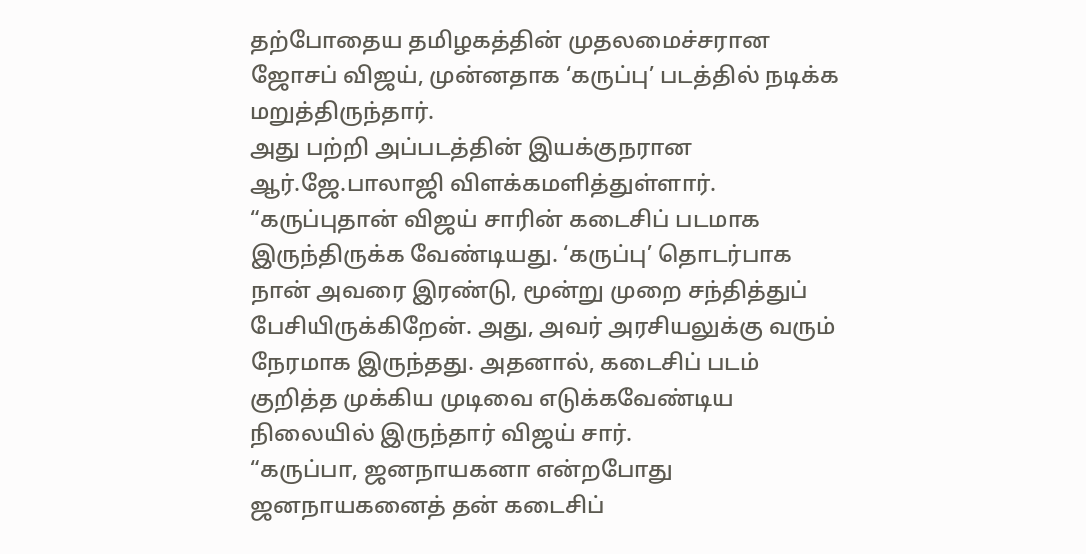தற்போதைய தமிழகத்தின் முதலமைச்சரான ஜோசப் விஜய், முன்னதாக ‘கருப்பு’ படத்தில் நடிக்க மறுத்திருந்தார்.
அது பற்றி அப்படத்தின் இயக்குநரான ஆர்.ஜே.பாலாஜி விளக்கமளித்துள்ளார்.
“கருப்புதான் விஜய் சாரின் கடைசிப் படமாக இருந்திருக்க வேண்டியது. ‘கருப்பு’ தொடர்பாக நான் அவரை இரண்டு, மூன்று முறை சந்தித்துப் பேசியிருக்கிறேன். அது, அவர் அரசியலுக்கு வரும் நேரமாக இருந்தது. அதனால், கடைசிப் படம் குறித்த முக்கிய முடிவை எடுக்கவேண்டிய நிலையில் இருந்தார் விஜய் சார்.
“கருப்பா, ஜனநாயகனா என்றபோது ஜனநாயகனைத் தன் கடைசிப்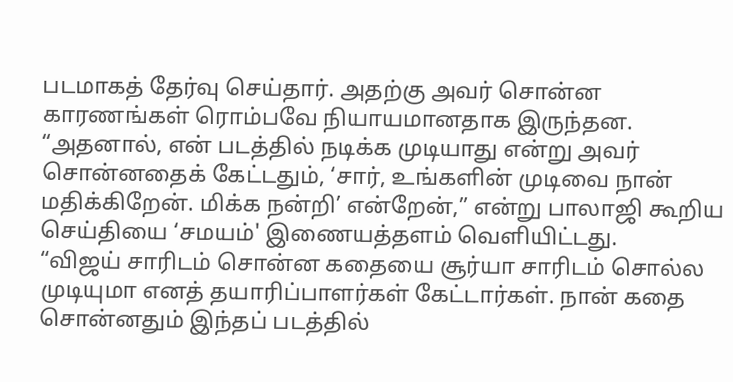படமாகத் தேர்வு செய்தார். அதற்கு அவர் சொன்ன காரணங்கள் ரொம்பவே நியாயமானதாக இருந்தன.
“அதனால், என் படத்தில் நடிக்க முடியாது என்று அவர் சொன்னதைக் கேட்டதும், ‘சார், உங்களின் முடிவை நான் மதிக்கிறேன். மிக்க நன்றி’ என்றேன்,” என்று பாலாஜி கூறிய செய்தியை ‘சமயம்' இணையத்தளம் வெளியிட்டது.
“விஜய் சாரிடம் சொன்ன கதையை சூர்யா சாரிடம் சொல்ல முடியுமா எனத் தயாரிப்பாளர்கள் கேட்டார்கள். நான் கதை சொன்னதும் இந்தப் படத்தில்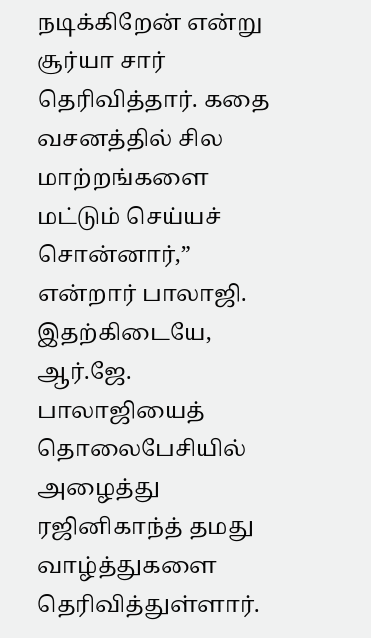நடிக்கிறேன் என்று சூர்யா சார் தெரிவித்தார். கதை வசனத்தில் சில மாற்றங்களை மட்டும் செய்யச் சொன்னார்,” என்றார் பாலாஜி.
இதற்கிடையே, ஆர்.ஜே. பாலாஜியைத் தொலைபேசியில் அழைத்து ரஜினிகாந்த் தமது வாழ்த்துகளை தெரிவித்துள்ளார்.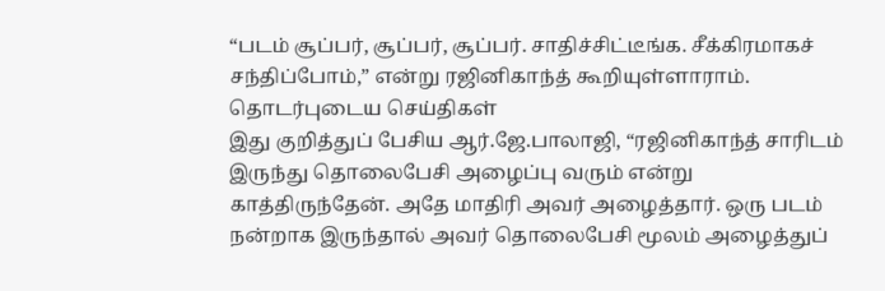“படம் சூப்பர், சூப்பர், சூப்பர். சாதிச்சிட்டீங்க. சீக்கிரமாகச் சந்திப்போம்,” என்று ரஜினிகாந்த் கூறியுள்ளாராம்.
தொடர்புடைய செய்திகள்
இது குறித்துப் பேசிய ஆர்.ஜே.பாலாஜி, “ரஜினிகாந்த் சாரிடம் இருந்து தொலைபேசி அழைப்பு வரும் என்று காத்திருந்தேன். அதே மாதிரி அவர் அழைத்தார். ஒரு படம் நன்றாக இருந்தால் அவர் தொலைபேசி மூலம் அழைத்துப்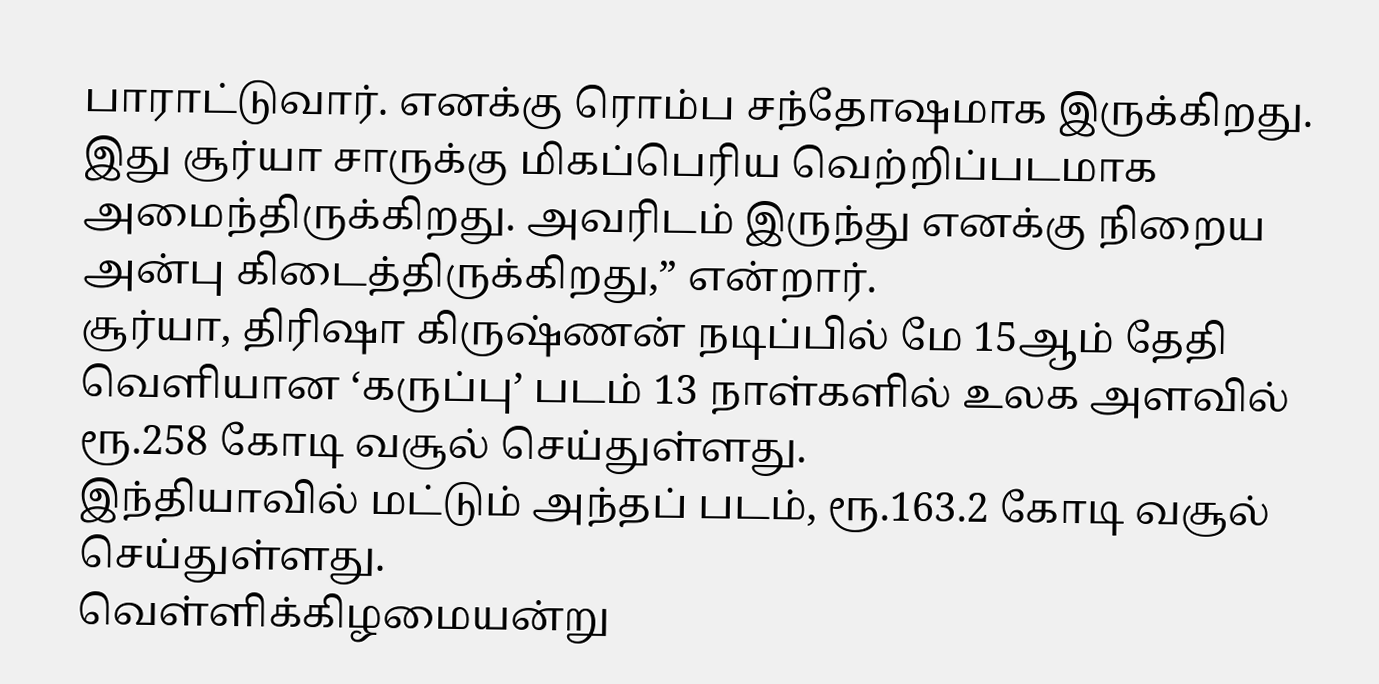பாராட்டுவார். எனக்கு ரொம்ப சந்தோஷமாக இருக்கிறது. இது சூர்யா சாருக்கு மிகப்பெரிய வெற்றிப்படமாக அமைந்திருக்கிறது. அவரிடம் இருந்து எனக்கு நிறைய அன்பு கிடைத்திருக்கிறது,” என்றார்.
சூர்யா, திரிஷா கிருஷ்ணன் நடிப்பில் மே 15ஆம் தேதி வெளியான ‘கருப்பு’ படம் 13 நாள்களில் உலக அளவில் ரூ.258 கோடி வசூல் செய்துள்ளது.
இந்தியாவில் மட்டும் அந்தப் படம், ரூ.163.2 கோடி வசூல் செய்துள்ளது.
வெள்ளிக்கிழமையன்று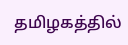தமிழகத்தில்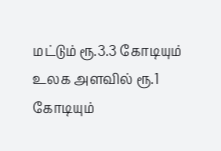மட்டும் ரூ.3.3 கோடியும் உலக அளவில் ரூ.1 கோடியும்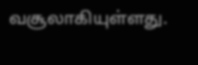வசூலாகியுள்ளது.